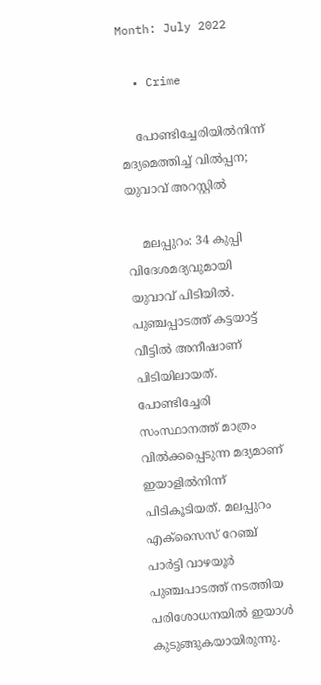Month: July 2022

  • Crime

    പോണ്ടിച്ചേരിയില്‍നിന്ന് മദ്യമെത്തിച്ച് വില്‍പ്പന; യുവാവ് അറസ്റ്റില്‍

    മലപ്പുറം: 34 കുപ്പി വിദേശമദ്യവുമായി യുവാവ് പിടിയില്‍. പുഞ്ചപ്പാടത്ത് കട്ടയാട്ട് വീട്ടില്‍ അനീഷാണ് പിടിയിലായത്. പോണ്ടിച്ചേരി സംസ്ഥാനത്ത് മാത്രം വില്‍ക്കപ്പെടുന്ന മദ്യമാണ് ഇയാളില്‍നിന്ന് പിടികൂടിയത്. മലപ്പുറം എക്സൈസ് റേഞ്ച് പാര്‍ട്ടി വാഴയൂര്‍ പുഞ്ചപാടത്ത് നടത്തിയ പരിശോധനയില്‍ ഇയാള്‍ കുടുങ്ങുകയായിരുന്നു.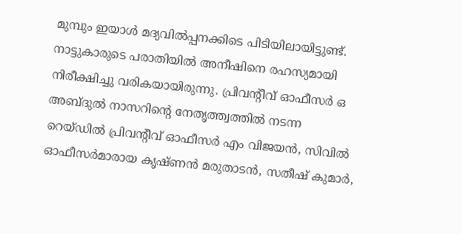മുമ്പും ഇയാള്‍ മദ്യവില്‍പ്പനക്കിടെ പിടിയിലായിട്ടുണ്ട്. നാട്ടുകാരുടെ പരാതിയില്‍ അനീഷിനെ രഹസ്യമായി നിരീക്ഷിച്ചു വരികയായിരുന്നു. പ്രിവന്റീവ് ഓഫീസര്‍ ഒ അബ്ദുല്‍ നാസറിന്റെ നേതൃത്ത്വത്തില്‍ നടന്ന റെയ്ഡില്‍ പ്രിവന്റീവ് ഓഫീസര്‍ എം വിജയന്‍, സിവില്‍ ഓഫീസര്‍മാരായ കൃഷ്ണന്‍ മരുതാടന്‍, സതീഷ് കുമാര്‍,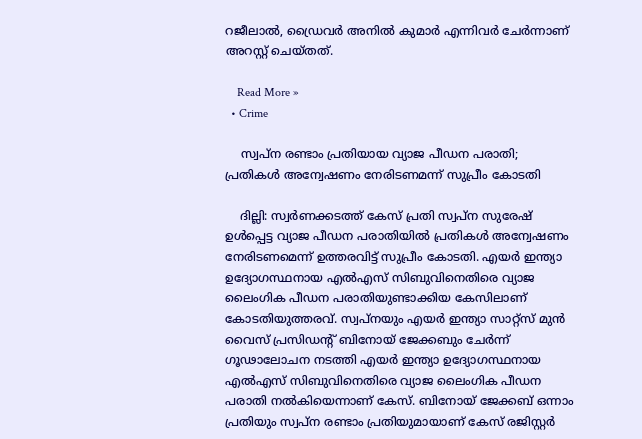റജീലാല്‍, ഡ്രൈവര്‍ അനില്‍ കുമാര്‍ എന്നിവര്‍ ചേര്‍ന്നാണ് അറസ്റ്റ് ചെയ്തത്.

    Read More »
  • Crime

    സ്വപ്‌ന രണ്ടാം പ്രതിയായ വ്യാജ പീഡന പരാതി; പ്രതികള്‍ അന്വേഷണം നേരിടണമന്ന് സുപ്രീം കോടതി

    ദില്ലി: സ്വര്‍ണക്കടത്ത് കേസ് പ്രതി സ്വപ്‌ന സുരേഷ് ഉള്‍പ്പെട്ട വ്യാജ പീഡന പരാതിയില്‍ പ്രതികള്‍ അന്വേഷണം നേരിടണമെന്ന് ഉത്തരവിട്ട് സുപ്രീം കോടതി. എയര്‍ ഇന്ത്യാ ഉദ്യോഗസ്ഥനായ എല്‍എസ് സിബുവിനെതിരെ വ്യാജ ലൈംഗിക പീഡന പരാതിയുണ്ടാക്കിയ കേസിലാണ് കോടതിയുത്തരവ്. സ്വപ്നയും എയര്‍ ഇന്ത്യാ സാറ്റ്‌സ് മുന്‍ വൈസ് പ്രസിഡന്റ് ബിനോയ് ജേക്കബും ചേര്‍ന്ന് ഗൂഢാലോചന നടത്തി എയര്‍ ഇന്ത്യാ ഉദ്യോഗസ്ഥനായ എല്‍എസ് സിബുവിനെതിരെ വ്യാജ ലൈംഗിക പീഡന പരാതി നല്‍കിയെന്നാണ് കേസ്. ബിനോയ് ജേക്കബ് ഒന്നാം പ്രതിയും സ്വപ്‌ന രണ്ടാം പ്രതിയുമായാണ് കേസ് രജിസ്റ്റര്‍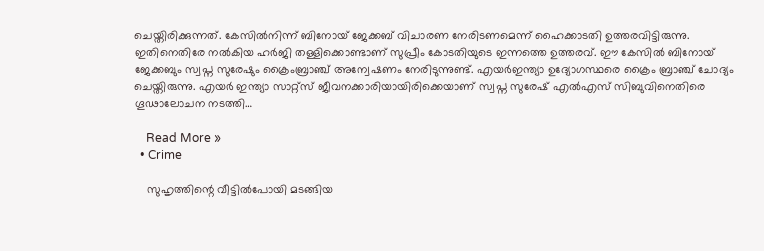ചെയ്തിരിക്കുന്നത്. കേസില്‍നിന്ന് ബിനോയ് ജേക്കബ് വിചാരണ നേരിടണമെന്ന് ഹൈക്കാടതി ഉത്തരവിട്ടിരുന്നു. ഇതിനെതിരേ നല്‍കിയ ഹര്‍ജി തള്ളിക്കൊണ്ടാണ് സുപ്രീം കോടതിയുടെ ഇന്നത്തെ ഉത്തരവ്. ഈ കേസില്‍ ബിനോയ് ജേക്കബും സ്വപ്ന സുരേഷും ക്രൈംബ്രാഞ്ച് അന്വേഷണം നേരിടുന്നുണ്ട്. എയര്‍ഇന്ത്യാ ഉദ്യോഗസ്ഥരെ ക്രൈം ബ്രാഞ്ച് ചോദ്യം ചെയ്തിരുന്നു. എയര്‍ ഇന്ത്യാ സാറ്റ്‌സ് ജീവനക്കാരിയായിരിക്കെയാണ് സ്വപ്ന സുരേഷ് എല്‍എസ് സിബുവിനെതിരെ ഗൂഢാലോചന നടത്തി…

    Read More »
  • Crime

    സുഹൃത്തിന്റെ വീട്ടില്‍പോയി മടങ്ങിയ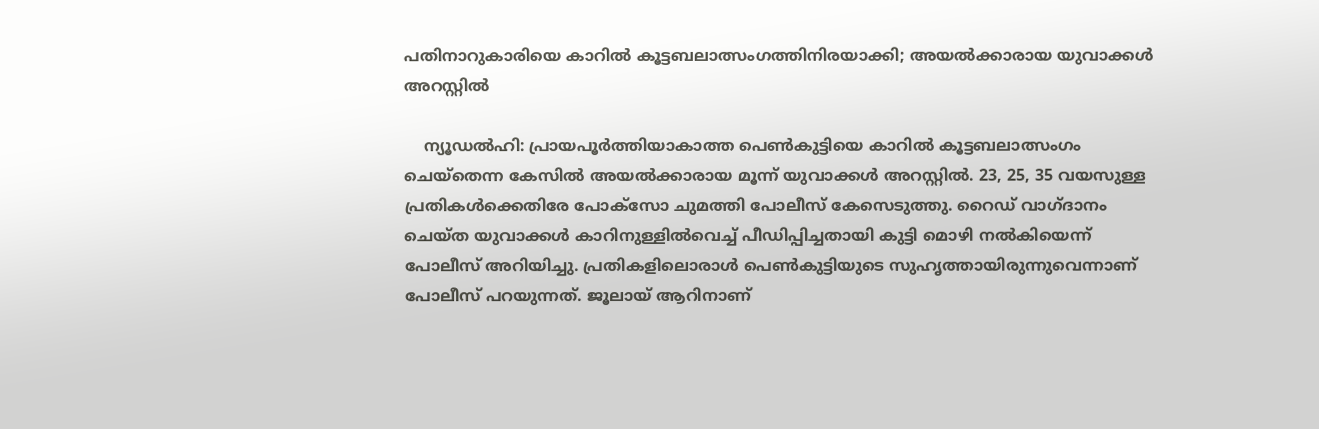പതിനാറുകാരിയെ കാറില്‍ കൂട്ടബലാത്സംഗത്തിനിരയാക്കി; അയല്‍ക്കാരായ യുവാക്കള്‍ അറസ്റ്റില്‍

    ന്യൂഡല്‍ഹി: പ്രായപൂര്‍ത്തിയാകാത്ത പെണ്‍കുട്ടിയെ കാറില്‍ കൂട്ടബലാത്സംഗം ചെയ്‌തെന്ന കേസില്‍ അയല്‍ക്കാരായ മൂന്ന് യുവാക്കള്‍ അറസ്റ്റില്‍. 23, 25, 35 വയസുള്ള പ്രതികള്‍ക്കെതിരേ പോക്സോ ചുമത്തി പോലീസ് കേസെടുത്തു. റൈഡ് വാഗ്ദാനം ചെയ്ത യുവാക്കള്‍ കാറിനുള്ളില്‍വെച്ച് പീഡിപ്പിച്ചതായി കുട്ടി മൊഴി നല്‍കിയെന്ന് പോലീസ് അറിയിച്ചു. പ്രതികളിലൊരാള്‍ പെണ്‍കുട്ടിയുടെ സുഹൃത്തായിരുന്നുവെന്നാണ് പോലീസ് പറയുന്നത്. ജൂലായ് ആറിനാണ്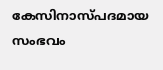കേസിനാസ്പദമായ സംഭവം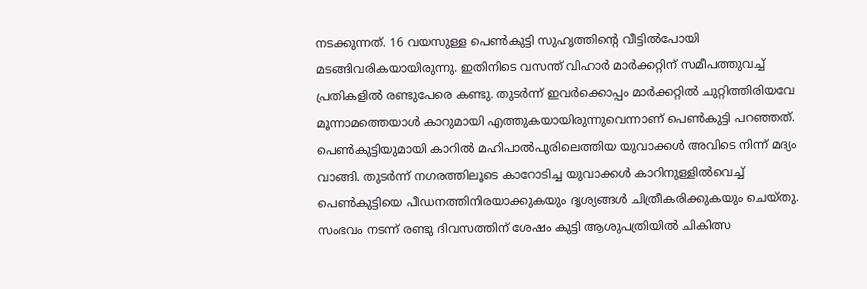നടക്കുന്നത്. 16 വയസുള്ള പെണ്‍കുട്ടി സുഹൃത്തിന്റെ വീട്ടില്‍പോയി മടങ്ങിവരികയായിരുന്നു. ഇതിനിടെ വസന്ത് വിഹാര്‍ മാര്‍ക്കറ്റിന് സമീപത്തുവച്ച് പ്രതികളില്‍ രണ്ടുപേരെ കണ്ടു. തുടര്‍ന്ന് ഇവര്‍ക്കൊപ്പം മാര്‍ക്കറ്റില്‍ ചുറ്റിത്തിരിയവേ മൂന്നാമത്തെയാള്‍ കാറുമായി എത്തുകയായിരുന്നുവെന്നാണ് പെണ്‍കുട്ടി പറഞ്ഞത്. പെണ്‍കുട്ടിയുമായി കാറില്‍ മഹിപാല്‍പുരിലെത്തിയ യുവാക്കള്‍ അവിടെ നിന്ന് മദ്യം വാങ്ങി. തുടര്‍ന്ന് നഗരത്തിലൂടെ കാറോടിച്ച യുവാക്കള്‍ കാറിനുള്ളില്‍വെച്ച് പെണ്‍കുട്ടിയെ പീഡനത്തിനിരയാക്കുകയും ദൃശ്യങ്ങള്‍ ചിത്രീകരിക്കുകയും ചെയ്തു. സംഭവം നടന്ന് രണ്ടു ദിവസത്തിന് ശേഷം കുട്ടി ആശുപത്രിയില്‍ ചികിത്സ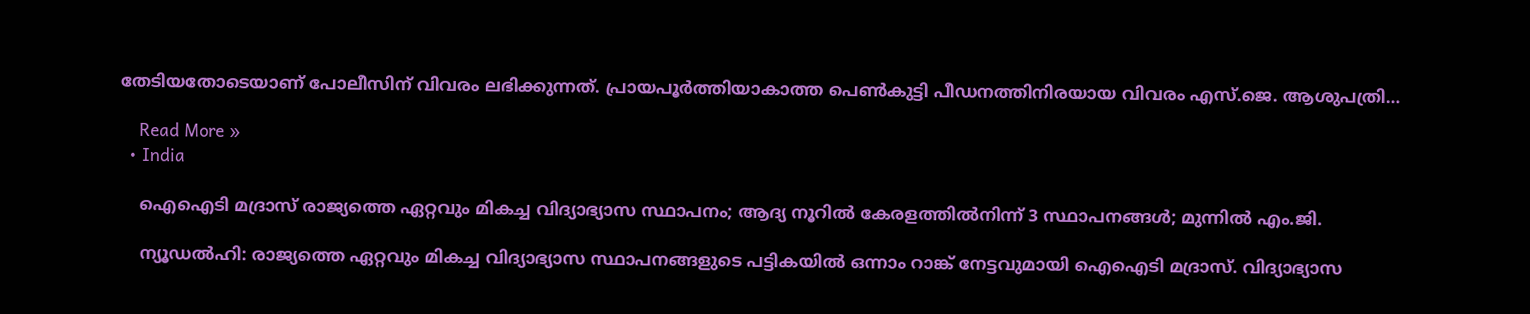തേടിയതോടെയാണ് പോലീസിന് വിവരം ലഭിക്കുന്നത്. പ്രായപൂര്‍ത്തിയാകാത്ത പെണ്‍കുട്ടി പീഡനത്തിനിരയായ വിവരം എസ്.ജെ. ആശുപത്രി…

    Read More »
  • India

    ഐഐടി മദ്രാസ് രാജ്യത്തെ ഏറ്റവും മികച്ച വിദ്യാഭ്യാസ സ്ഥാപനം; ആദ്യ നൂറില്‍ കേരളത്തില്‍നിന്ന് 3 സ്ഥാപനങ്ങള്‍; മുന്നില്‍ എം.ജി.

    ന്യൂഡല്‍ഹി: രാജ്യത്തെ ഏറ്റവും മികച്ച വിദ്യാഭ്യാസ സ്ഥാപനങ്ങളുടെ പട്ടികയില്‍ ഒന്നാം റാങ്ക് നേട്ടവുമായി ഐഐടി മദ്രാസ്. വിദ്യാഭ്യാസ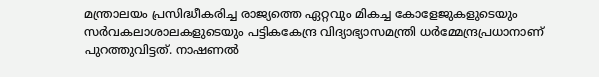മന്ത്രാലയം പ്രസിദ്ധീകരിച്ച രാജ്യത്തെ ഏറ്റവും മികച്ച കോളേജുകളുടെയും സര്‍വകലാശാലകളുടെയും പട്ടികകേന്ദ്ര വിദ്യാഭ്യാസമന്ത്രി ധര്‍മ്മേന്ദ്രപ്രധാനാണ് പുറത്തുവിട്ടത്. നാഷണല്‍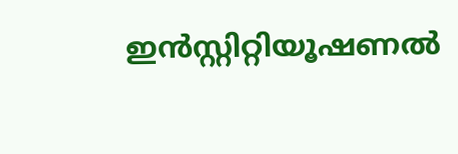ഇന്‍സ്റ്റിറ്റിയൂഷണല്‍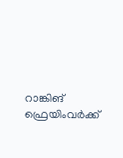റാങ്കിങ് ഫ്രെയിംവര്‍ക്ക്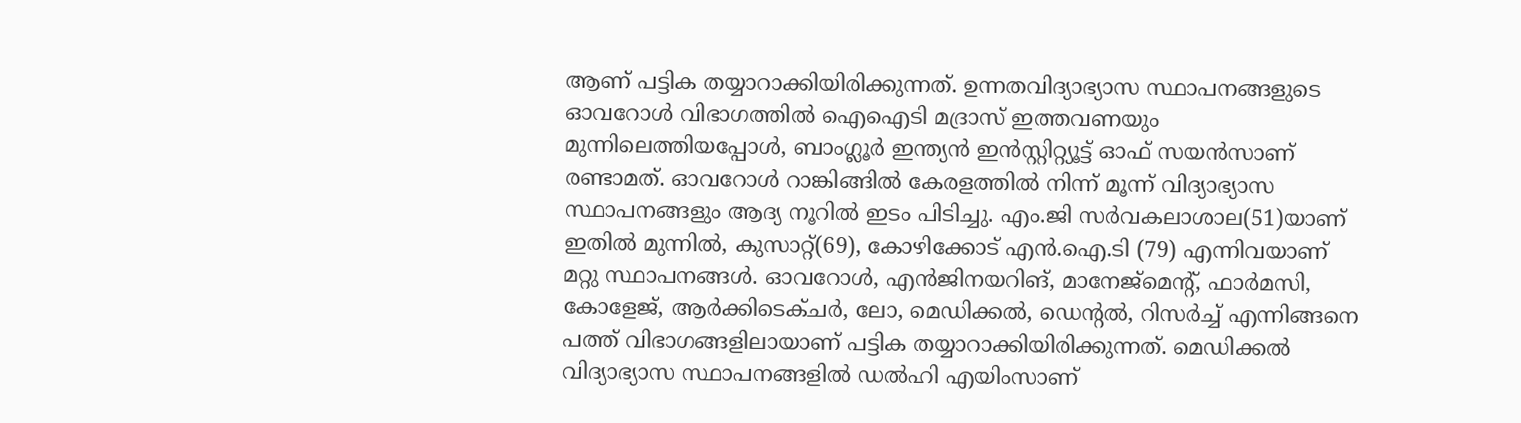ആണ് പട്ടിക തയ്യാറാക്കിയിരിക്കുന്നത്. ഉന്നതവിദ്യാഭ്യാസ സ്ഥാപനങ്ങളുടെ ഓവറോള്‍ വിഭാഗത്തില്‍ ഐഐടി മദ്രാസ് ഇത്തവണയും മുന്നിലെത്തിയപ്പോള്‍, ബാംഗ്ലൂര്‍ ഇന്ത്യന്‍ ഇന്‍സ്റ്റിറ്റ്യൂട്ട് ഓഫ് സയന്‍സാണ് രണ്ടാമത്. ഓവറോള്‍ റാങ്കിങ്ങില്‍ കേരളത്തില്‍ നിന്ന് മൂന്ന് വിദ്യാഭ്യാസ സ്ഥാപനങ്ങളും ആദ്യ നൂറില്‍ ഇടം പിടിച്ചു. എം.ജി സര്‍വകലാശാല(51)യാണ് ഇതില്‍ മുന്നില്‍, കുസാറ്റ്(69), കോഴിക്കോട് എന്‍.ഐ.ടി (79) എന്നിവയാണ് മറ്റു സ്ഥാപനങ്ങള്‍. ഓവറോള്‍, എന്‍ജിനയറിങ്, മാനേജ്മെന്റ്, ഫാര്‍മസി, കോളേജ്, ആര്‍ക്കിടെക്ചര്‍, ലോ, മെഡിക്കല്‍, ഡെന്റല്‍, റിസര്‍ച്ച് എന്നിങ്ങനെ പത്ത് വിഭാഗങ്ങളിലായാണ് പട്ടിക തയ്യാറാക്കിയിരിക്കുന്നത്. മെഡിക്കല്‍ വിദ്യാഭ്യാസ സ്ഥാപനങ്ങളില്‍ ഡല്‍ഹി എയിംസാണ്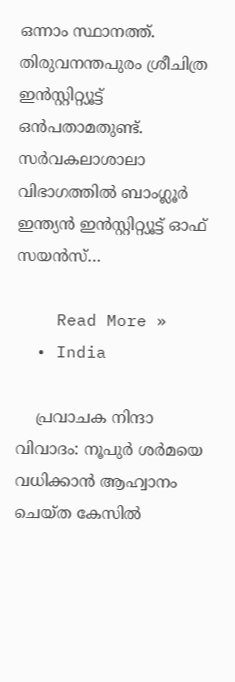ഒന്നാം സ്ഥാനത്ത്. തിരുവനന്തപുരം ശ്രീചിത്ര ഇന്‍സ്റ്റിറ്റ്യൂട്ട് ഒന്‍പതാമതുണ്ട്. സര്‍വകലാശാലാ വിഭാഗത്തില്‍ ബാംഗ്ലൂര്‍ ഇന്ത്യന്‍ ഇന്‍സ്റ്റിറ്റ്യൂട്ട് ഓഫ് സയന്‍സ്…

    Read More »
  • India

    പ്രവാചക നിന്ദാ വിവാദം: നൂപുര്‍ ശര്‍മയെ വധിക്കാന്‍ ആഹ്വാനം ചെയ്ത കേസില്‍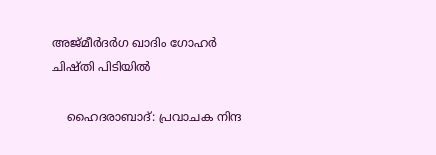അജ്മീര്‍ദര്‍ഗ ഖാദിം ഗോഹര്‍ ചിഷ്തി പിടിയില്‍

    ഹൈദരാബാദ്: പ്രവാചക നിന്ദ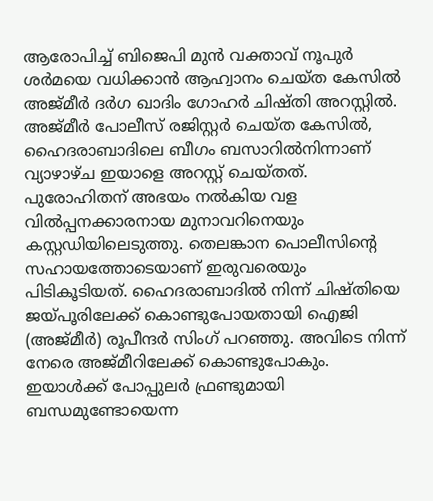ആരോപിച്ച് ബിജെപി മുന്‍ വക്താവ് നൂപുര്‍ ശര്‍മയെ വധിക്കാന്‍ ആഹ്വാനം ചെയ്ത കേസില്‍ അജ്മീര്‍ ദര്‍ഗ ഖാദിം ഗോഹര്‍ ചിഷ്തി അറസ്റ്റില്‍. അജ്മീര്‍ പോലീസ് രജിസ്റ്റര്‍ ചെയ്ത കേസില്‍, ഹൈദരാബാദിലെ ബീഗം ബസാറില്‍നിന്നാണ് വ്യാഴാഴ്ച ഇയാളെ അറസ്റ്റ് ചെയ്തത്. പുരോഹിതന് അഭയം നല്‍കിയ വള വില്‍പ്പനക്കാരനായ മുനാവറിനെയും കസ്റ്റഡിയിലെടുത്തു. തെലങ്കാന പൊലീസിന്റെ സഹായത്തോടെയാണ് ഇരുവരെയും പിടികൂടിയത്. ഹൈദരാബാദില്‍ നിന്ന് ചിഷ്തിയെ ജയ്പൂരിലേക്ക് കൊണ്ടുപോയതായി ഐജി (അജ്മീര്‍) രൂപീന്ദര്‍ സിംഗ് പറഞ്ഞു. അവിടെ നിന്ന് നേരെ അജ്മീറിലേക്ക് കൊണ്ടുപോകും. ഇയാള്‍ക്ക് പോപ്പുലര്‍ ഫ്രണ്ടുമായി ബന്ധമുണ്ടോയെന്ന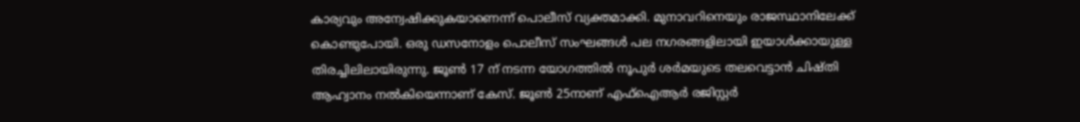കാര്യവും അന്വേഷിക്കുകയാണെന്ന് പൊലീസ് വ്യക്തമാക്കി. മുനാവറിനെയും രാജസ്ഥാനിലേക്ക് കൊണ്ടുപോയി. ഒരു ഡസനോളം പൊലീസ് സംഘങ്ങള്‍ പല നഗരങ്ങളിലായി ഇയാള്‍ക്കായുള്ള തിരച്ചിലിലായിരുന്നു. ജൂണ്‍ 17 ന് നടന്ന യോഗത്തില്‍ നൂപുര്‍ ശര്‍മയുടെ തലവെട്ടാന്‍ ചിഷ്തി ആഹ്വാനം നല്‍കിയെന്നാണ് കേസ്. ജൂണ്‍ 25നാണ് എഫ്ഐആര്‍ രജിസ്റ്റര്‍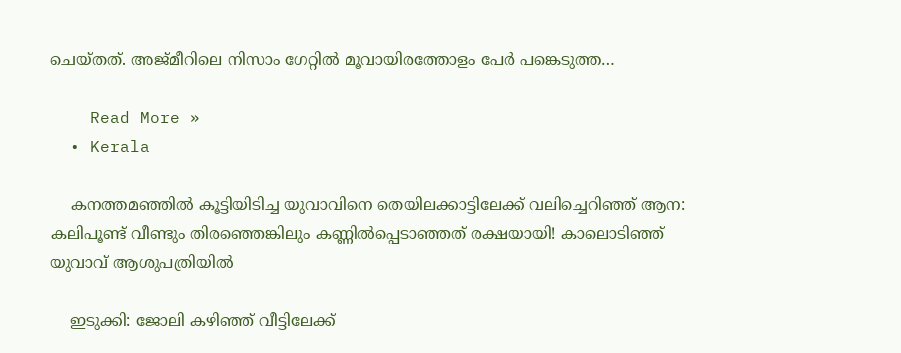ചെയ്തത്. അജ്മീറിലെ നിസാം ഗേറ്റില്‍ മൂവായിരത്തോളം പേര്‍ പങ്കെടുത്ത…

    Read More »
  • Kerala

    കനത്തമഞ്ഞില്‍ കൂട്ടിയിടിച്ച യുവാവിനെ തെയിലക്കാട്ടിലേക്ക് വലിച്ചെറിഞ്ഞ് ആന: കലിപൂണ്ട് വീണ്ടും തിരഞ്ഞെങ്കിലും കണ്ണില്‍പ്പെടാഞ്ഞത് രക്ഷയായി! കാലൊടിഞ്ഞ് യുവാവ് ആശുപത്രിയില്‍

    ഇടുക്കി: ജോലി കഴിഞ്ഞ് വീട്ടിലേക്ക്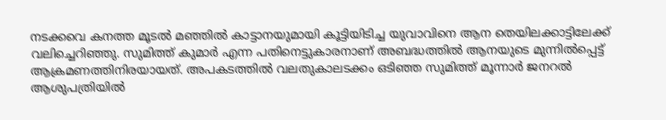നടക്കവെ കനത്ത മൂടല്‍ മഞ്ഞില്‍ കാട്ടാനയുമായി കൂട്ടിയിടിച്ച യുവാവിനെ ആന തെയിലക്കാട്ടിലേക്ക് വലിച്ചെറിഞ്ഞു. സുമിത്ത് കുമാര്‍ എന്ന പതിനെട്ടുകാരനാണ് അബദ്ധത്തില്‍ ആനയുടെ മുന്നില്‍പ്പെട്ട് ആക്രമണത്തിനിരയായത്. അപകടത്തില്‍ വലതുകാലടക്കം ഒടിഞ്ഞ സുമിത്ത് മൂന്നാര്‍ ജനറല്‍ ആശുപത്രിയില്‍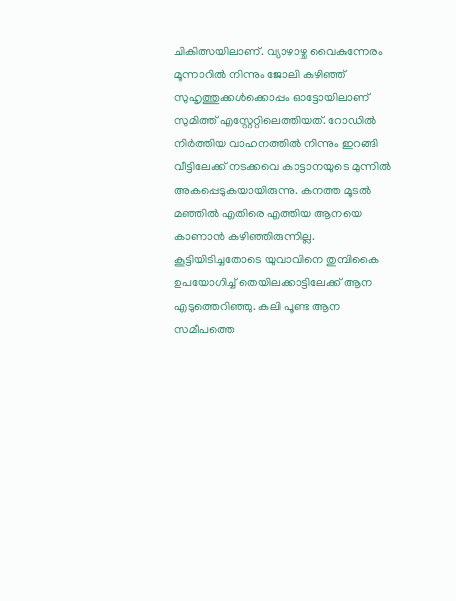ചികിത്സയിലാണ്. വ്യാഴാഴ്ച വൈകുന്നേരം മൂന്നാറില്‍ നിന്നും ജോലി കഴിഞ്ഞ് സുഹൃത്തുക്കള്‍ക്കൊപ്പം ഓട്ടോയിലാണ് സുമിത്ത് എസ്റ്റേറ്റിലെത്തിയത്. റോഡില്‍ നിര്‍ത്തിയ വാഹനത്തില്‍ നിന്നും ഇറങ്ങി വീട്ടിലേക്ക് നടക്കവെ കാട്ടാനയുടെ മുന്നില്‍ അകപ്പെടുകയായിരുന്നു. കനത്ത മൂടല്‍ മഞ്ഞില്‍ എതിരെ എത്തിയ ആനയെ കാണാന്‍ കഴിഞ്ഞിരുന്നില്ല. കൂട്ടിയിടിച്ചതോടെ യുവാവിനെ തുമ്പികൈ ഉപയോഗിച്ച് തെയിലക്കാട്ടിലേക്ക് ആന എടുത്തെറിഞ്ഞു. കലി പൂണ്ട ആന സമീപത്തെ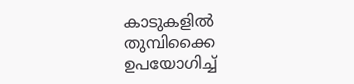കാടുകളില്‍ തുമ്പിക്കൈ ഉപയോഗിച്ച്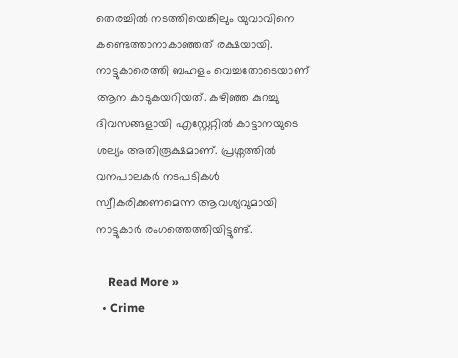തെരച്ചില്‍ നടത്തിയെങ്കിലും യുവാവിനെ കണ്ടെത്താനാകാഞ്ഞത് രക്ഷയായി. നാട്ടുകാരെത്തി ബഹളം വെച്ചതോടെയാണ് ആന കാടുകയറിയത്. കഴിഞ്ഞ കുറച്ചു ദിവസങ്ങളായി എസ്റ്റേറ്റില്‍ കാട്ടാനയുടെ ശല്യം അതിരൂക്ഷമാണ്. പ്രശ്നത്തില്‍ വനപാലകര്‍ നടപടികള്‍ സ്വീകരിക്കണമെന്ന ആവശ്യവുമായി നാട്ടുകാര്‍ രംഗത്തെത്തിയിട്ടുണ്ട്.

    Read More »
  • Crime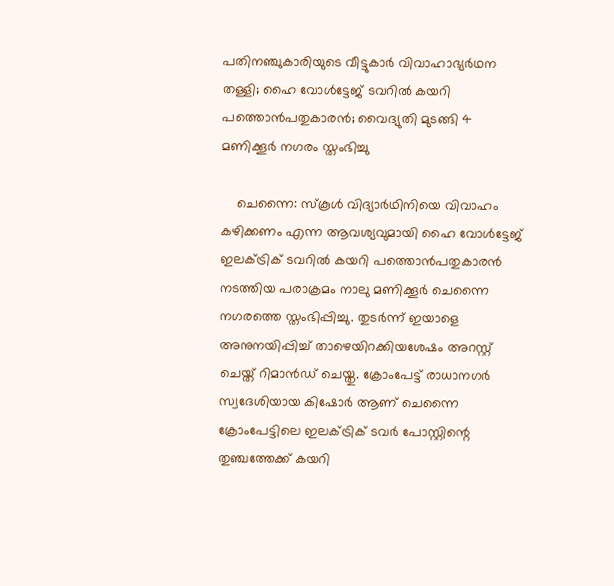പതിനഞ്ചുകാരിയുടെ വീട്ടുകാര്‍ വിവാഹാഭ്യര്‍ഥന തള്ളി; ഹൈ വോള്‍ട്ടേജ് ടവറില്‍ കയറി പത്തൊന്‍പതുകാരന്‍; വൈദ്യുതി മുടങ്ങി 4 മണിക്കൂര്‍ നഗരം സ്തംഭിച്ചു

    ചെന്നൈ: സ്‌കൂള്‍ വിദ്യാര്‍ഥിനിയെ വിവാഹം കഴിക്കണം എന്ന ആവശ്യവുമായി ഹൈ വോള്‍ട്ടേജ് ഇലക്ട്രിക് ടവറില്‍ കയറി പത്തൊന്‍പതുകാരന്‍ നടത്തിയ പരാക്രമം നാലു മണിക്കൂര്‍ ചെന്നൈ നഗരത്തെ സ്തംഭിപ്പിച്ചു. തുടര്‍ന്ന് ഇയാളെ അനുനയിപ്പിച്ച് താഴെയിറക്കിയശേഷം അറസ്റ്റ് ചെയ്ത് റിമാന്‍ഡ് ചെയ്തു. ക്രോംപേട്ട് രാധാനഗര്‍ സ്വദേശിയായ കിഷോര്‍ ആണ് ചെന്നൈ ക്രോംപേട്ടിലെ ഇലക്ട്രിക് ടവര്‍ പോസ്റ്റിന്റെ തുഞ്ചത്തേക്ക് കയറി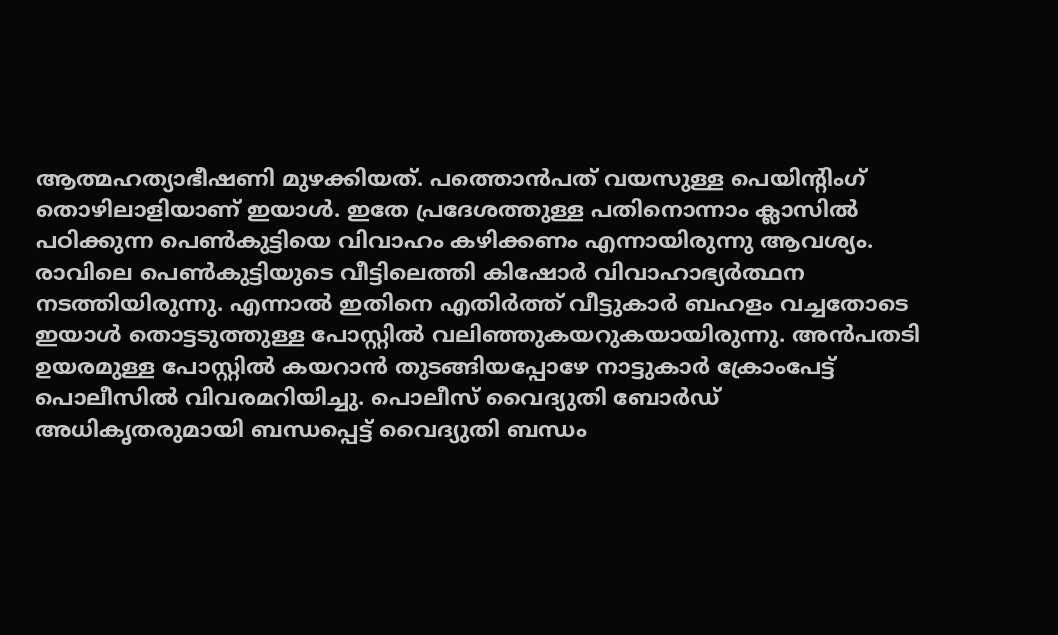ആത്മഹത്യാഭീഷണി മുഴക്കിയത്. പത്തൊന്‍പത് വയസുള്ള പെയിന്റിംഗ് തൊഴിലാളിയാണ് ഇയാള്‍. ഇതേ പ്രദേശത്തുള്ള പതിനൊന്നാം ക്ലാസില്‍ പഠിക്കുന്ന പെണ്‍കുട്ടിയെ വിവാഹം കഴിക്കണം എന്നായിരുന്നു ആവശ്യം. രാവിലെ പെണ്‍കുട്ടിയുടെ വീട്ടിലെത്തി കിഷോര്‍ വിവാഹാഭ്യര്‍ത്ഥന നടത്തിയിരുന്നു. എന്നാല്‍ ഇതിനെ എതിര്‍ത്ത് വീട്ടുകാര്‍ ബഹളം വച്ചതോടെ ഇയാള്‍ തൊട്ടടുത്തുള്ള പോസ്റ്റില്‍ വലിഞ്ഞുകയറുകയായിരുന്നു. അന്‍പതടി ഉയരമുള്ള പോസ്റ്റില്‍ കയറാന്‍ തുടങ്ങിയപ്പോഴേ നാട്ടുകാര്‍ ക്രോംപേട്ട് പൊലീസില്‍ വിവരമറിയിച്ചു. പൊലീസ് വൈദ്യുതി ബോര്‍ഡ് അധികൃതരുമായി ബന്ധപ്പെട്ട് വൈദ്യുതി ബന്ധം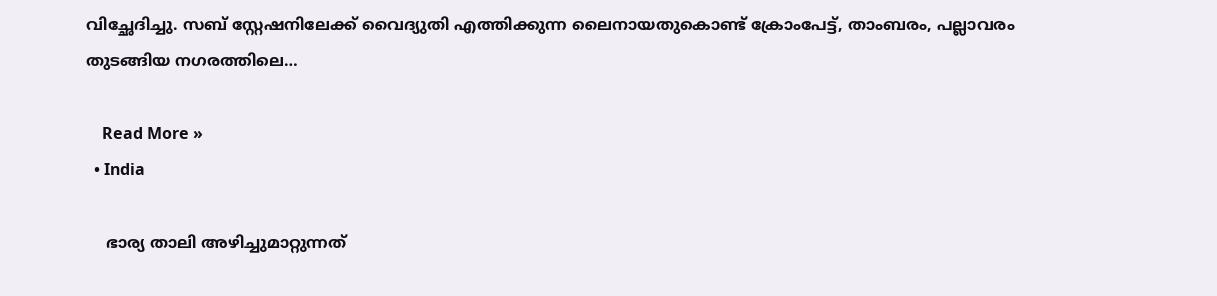വിച്ഛേദിച്ചു. സബ് സ്റ്റേഷനിലേക്ക് വൈദ്യുതി എത്തിക്കുന്ന ലൈനായതുകൊണ്ട് ക്രോംപേട്ട്, താംബരം, പല്ലാവരം തുടങ്ങിയ നഗരത്തിലെ…

    Read More »
  • India

    ഭാര്യ താലി അഴിച്ചുമാറ്റുന്നത്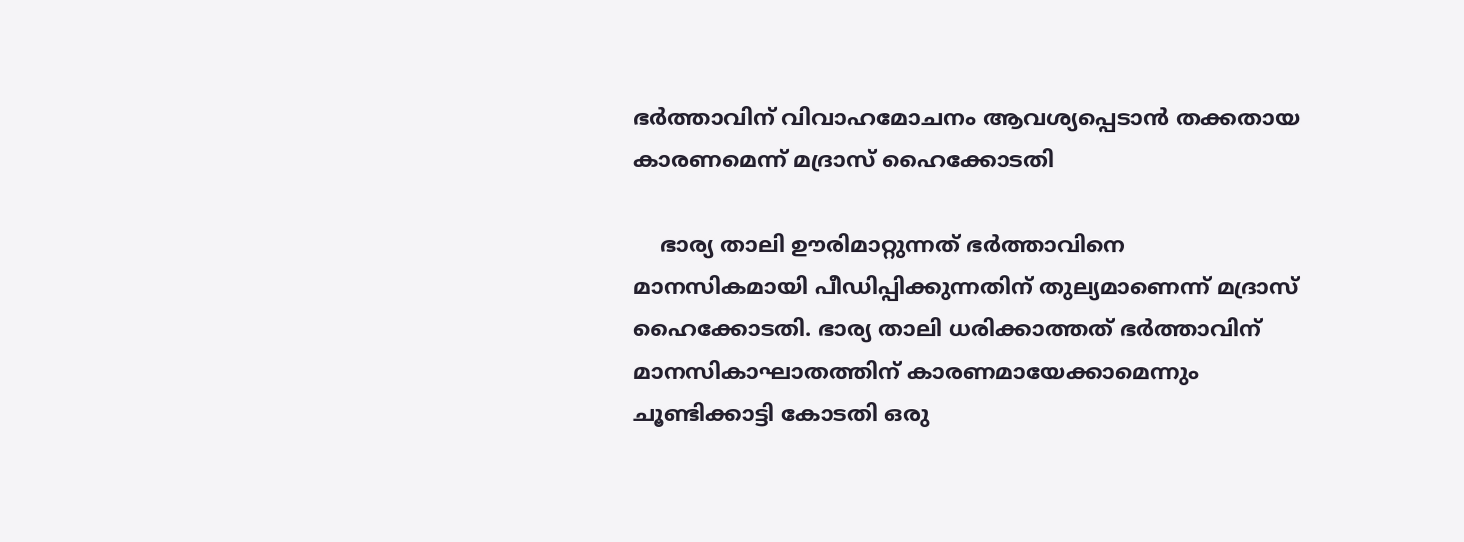ഭർത്താവിന് വിവാഹമോചനം ആവശ്യപ്പെടാന്‍ തക്കതായ കാരണമെന്ന് മദ്രാസ് ഹൈക്കോടതി

    ഭാര്യ താലി ഊരിമാറ്റുന്നത് ഭർത്താവിനെ മാനസികമായി പീഡിപ്പിക്കുന്നതിന് തുല്യമാണെന്ന് മദ്രാസ് ഹൈക്കോടതി. ഭാര്യ താലി ധരിക്കാത്തത് ഭർത്താവിന് മാനസികാഘാതത്തിന് കാരണമായേക്കാമെന്നും ചൂണ്ടിക്കാട്ടി കോടതി ഒരു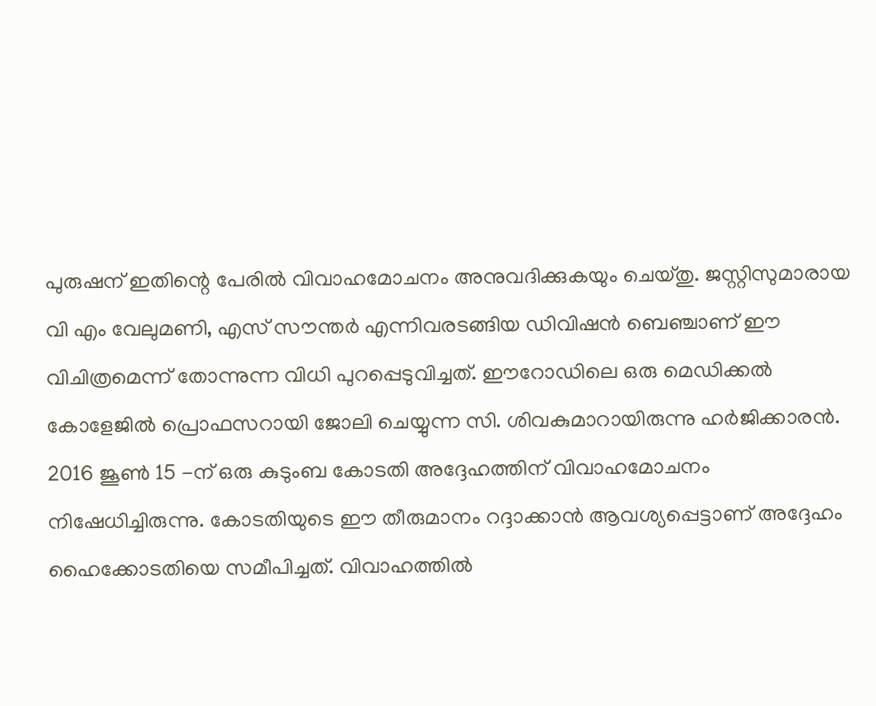പുരുഷന് ഇതിന്റെ പേരിൽ വിവാഹമോചനം അനുവദിക്കുകയും ചെയ്തു. ജസ്റ്റിസുമാരായ വി എം വേലുമണി, എസ് സൗന്തർ എന്നിവരടങ്ങിയ ഡിവിഷൻ ബെഞ്ചാണ് ഈ വിചിത്രമെന്ന് തോന്നുന്ന വിധി പുറപ്പെടുവിച്ചത്. ഈറോഡിലെ ഒരു മെഡിക്കൽ കോളേജിൽ പ്രൊഫസറായി ജോലി ചെയ്യുന്ന സി. ശിവകുമാറായിരുന്നു ഹർജിക്കാരൻ. 2016 ജൂൺ 15 -ന് ഒരു കുടുംബ കോടതി അദ്ദേഹത്തിന് വിവാഹമോചനം നിഷേധിച്ചിരുന്നു. കോടതിയുടെ ഈ തീരുമാനം റദ്ദാക്കാൻ ആവശ്യപ്പെട്ടാണ് അദ്ദേഹം ഹൈക്കോടതിയെ സമീപിച്ചത്. വിവാഹത്തിൽ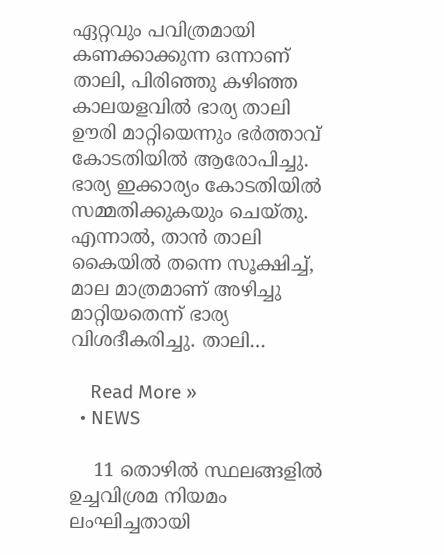ഏറ്റവും പവിത്രമായി കണക്കാക്കുന്ന ഒന്നാണ് താലി, പിരിഞ്ഞു കഴിഞ്ഞ കാലയളവിൽ ഭാര്യ താലി ഊരി മാറ്റിയെന്നും ഭർത്താവ് കോടതിയിൽ ആരോപിച്ചു. ഭാര്യ ഇക്കാര്യം കോടതിയിൽ സമ്മതിക്കുകയും ചെയ്തു. എന്നാൽ, താൻ താലി കൈയിൽ തന്നെ സൂക്ഷിച്ച്, മാല മാത്രമാണ് അഴിച്ചു മാറ്റിയതെന്ന് ഭാര്യ വിശദീകരിച്ചു. താലി…

    Read More »
  • NEWS

    11 തൊഴില്‍ സ്ഥലങ്ങളില്‍ ഉച്ചവിശ്രമ നിയമം ലംഘിച്ചതായി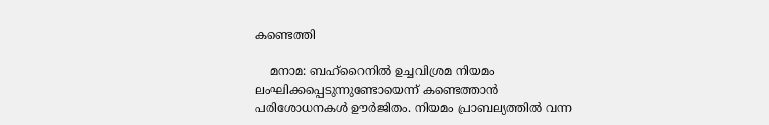കണ്ടെത്തി

    മനാമ: ബഹ്റൈനില്‍ ഉച്ചവിശ്രമ നിയമം ലംഘിക്കപ്പെടുന്നുണ്ടോയെന്ന് കണ്ടെത്താന്‍ പരിശോധനകള്‍ ഊര്‍ജിതം. നിയമം പ്രാബല്യത്തില്‍ വന്ന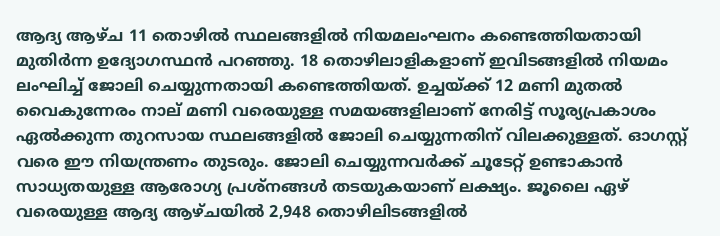ആദ്യ ആഴ്‍ച 11 തൊഴില്‍ സ്ഥലങ്ങളില്‍ നിയമലംഘനം കണ്ടെത്തിയതായി മുതിര്‍ന്ന ഉദ്യോഗസ്ഥന്‍ പറഞ്ഞു. 18 തൊഴിലാളികളാണ് ഇവിടങ്ങളില്‍ നിയമം ലംഘിച്ച് ജോലി ചെയ്യുന്നതായി കണ്ടെത്തിയത്. ഉച്ചയ്‍ക്ക് 12 മണി മുതല്‍ വൈകുന്നേരം നാല് മണി വരെയുള്ള സമയങ്ങളിലാണ് നേരിട്ട് സൂര്യപ്രകാശം ഏല്‍ക്കുന്ന തുറസായ സ്ഥലങ്ങളില്‍ ജോലി ചെയ്യുന്നതിന് വിലക്കുള്ളത്. ഓഗസ്റ്റ് വരെ ഈ നിയന്ത്രണം തുടരും. ജോലി ചെയ്യുന്നവര്‍ക്ക് ചൂടേറ്റ് ഉണ്ടാകാന്‍ സാധ്യതയുള്ള ആരോഗ്യ പ്രശ്‍നങ്ങള്‍ തടയുകയാണ് ലക്ഷ്യം. ജൂലൈ ഏഴ് വരെയുള്ള ആദ്യ ആഴ്ചയില്‍ 2,948 തൊഴിലിടങ്ങളില്‍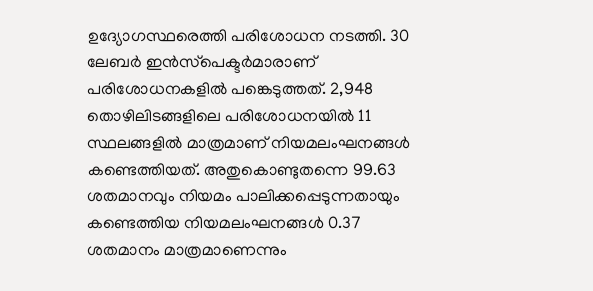ഉദ്യോഗസ്ഥരെത്തി പരിശോധന നടത്തി. 30 ലേബര്‍ ഇന്‍സ്‍പെക്ടര്‍മാരാണ് പരിശോധനകളില്‍ പങ്കെടുത്തത്. 2,948 തൊഴിലിടങ്ങളിലെ പരിശോധനയില്‍ 11 സ്ഥലങ്ങളില്‍ മാത്രമാണ് നിയമലംഘനങ്ങള്‍ കണ്ടെത്തിയത്. അതുകൊണ്ടുതന്നെ 99.63 ശതമാനവും നിയമം പാലിക്കപ്പെടുന്നതായും കണ്ടെത്തിയ നിയമലംഘനങ്ങള്‍ 0.37 ശതമാനം മാത്രമാണെന്നും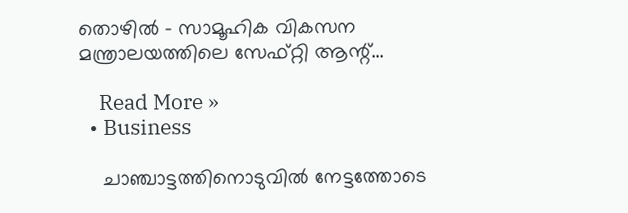തൊഴില്‍ – സാമൂഹിക വികസന മന്ത്രാലയത്തിലെ സേഫ്റ്റി ആന്റ്…

    Read More »
  • Business

    ചാഞ്ചാട്ടത്തിനൊടുവില്‍ നേട്ടത്തോടെ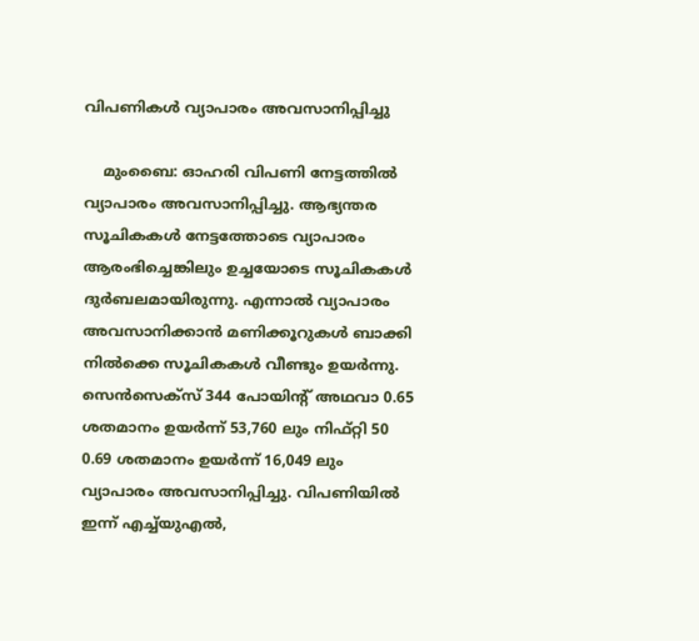വിപണികള്‍ വ്യാപാരം അവസാനിപ്പിച്ചു

    മുംബൈ: ഓഹരി വിപണി നേട്ടത്തിൽ വ്യാപാരം അവസാനിപ്പിച്ചു. ആഭ്യന്തര സൂചികകൾ നേട്ടത്തോടെ വ്യാപാരം ആരംഭിച്ചെങ്കിലും ഉച്ചയോടെ സൂചികകൾ ദുർബലമായിരുന്നു. എന്നാൽ വ്യാപാരം അവസാനിക്കാൻ മണിക്കൂറുകൾ ബാക്കി നിൽക്കെ സൂചികകൾ വീണ്ടും ഉയർന്നു. സെൻസെക്സ് 344 പോയിന്റ് അഥവാ 0.65 ശതമാനം ഉയർന്ന് 53,760 ലും നിഫ്റ്റി 50 0.69 ശതമാനം ഉയർന്ന് 16,049 ലും വ്യാപാരം അവസാനിപ്പിച്ചു. വിപണിയിൽ ഇന്ന് എച്ച്‌യുഎൽ,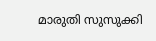മാരുതി സുസുക്കി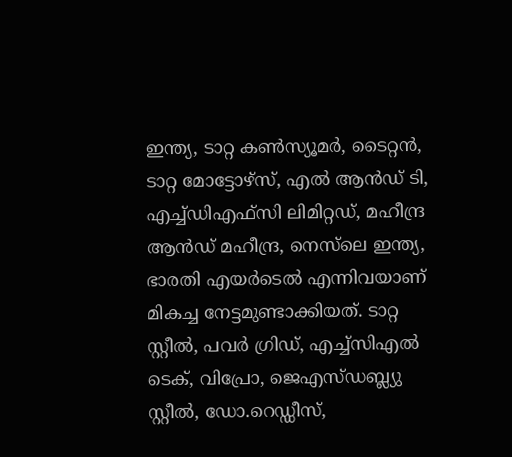ഇന്ത്യ, ടാറ്റ കൺസ്യൂമർ, ടൈറ്റൻ, ടാറ്റ മോട്ടോഴ്‌സ്, എൽ ആൻഡ് ടി, എച്ച്‌ഡിഎഫ്‌സി ലിമിറ്റഡ്, മഹീന്ദ്ര ആൻഡ് മഹീന്ദ്ര, നെസ്‌ലെ ഇന്ത്യ, ഭാരതി എയർടെൽ എന്നിവയാണ് മികച്ച നേട്ടമുണ്ടാക്കിയത്. ടാറ്റ സ്റ്റീൽ, പവർ ഗ്രിഡ്, എച്ച്‌സിഎൽ ടെക്, വിപ്രോ, ജെഎസ്ഡബ്ല്യു സ്റ്റീൽ, ഡോ.റെഡ്ഡീസ്,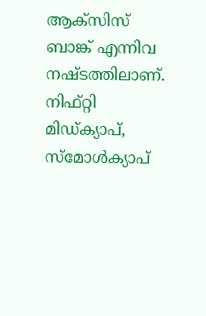ആക്‌സിസ് ബാങ്ക് എന്നിവ നഷ്ടത്തിലാണ്. നിഫ്റ്റി മിഡ്‌ക്യാപ്, സ്‌മോൾക്യാപ്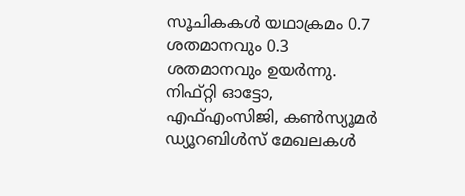സൂചികകൾ യഥാക്രമം 0.7 ശതമാനവും 0.3 ശതമാനവും ഉയർന്നു. നിഫ്റ്റി ഓട്ടോ, എഫ്എംസിജി, കൺസ്യൂമർ ഡ്യൂറബിൾസ് മേഖലകൾ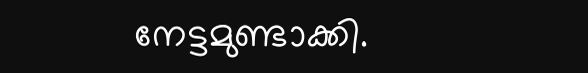നേട്ടമുണ്ടാക്കി.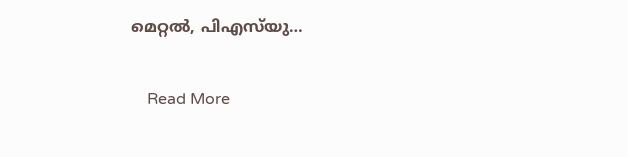മെറ്റൽ, പിഎസ്‌യു…

    Read More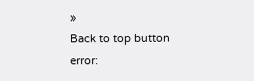»
Back to top button
error: